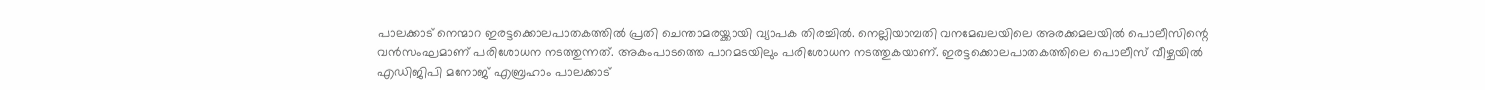പാലക്കാട് നെന്മാറ ഇരട്ടക്കൊലപാതകത്തിൽ പ്രതി ചെന്താമരയ്ക്കായി വ്യാപക തിരച്ചിൽ. നെല്ലിയാമ്പതി വനമേഖലയിലെ അരക്കമലയിൽ പൊലീസിന്റെ വൻസംഘമാണ് പരിശോധന നടത്തുന്നത്. അകംപാടത്തെ പാറമടയിലും പരിശോധന നടത്തുകയാണ്. ഇരട്ടക്കൊലപാതകത്തിലെ പൊലീസ് വീഴ്ചയിൽ എഡിജിപി മനോജ് എബ്രഹാം പാലക്കാട്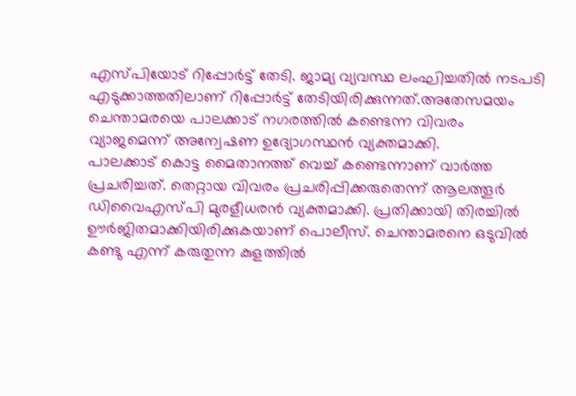എസ്പിയോട് റിപ്പോർട്ട് തേടി. ജാമ്യ വ്യവസ്ഥ ലംഘിച്ചതിൽ നടപടി എടുക്കാത്തതിലാണ് റിപ്പോർട്ട് തേടിയിരിക്കുന്നത്.അതേസമയം ചെന്താമരയെ പാലക്കാട് നഗരത്തിൽ കണ്ടെന്ന വിവരം വ്യാജമെന്ന് അന്വേഷണ ഉദ്യോഗസ്ഥൻ വ്യക്തമാക്കി.
പാലക്കാട് കൊട്ട മൈതാനത്ത് വെച്ച് കണ്ടെന്നാണ് വാർത്ത പ്രചരിച്ചത്. തെറ്റായ വിവരം പ്രചരിപ്പിക്കരുതെന്ന് ആലത്തൂർ ഡിവൈഎസ്പി മുരളീധരൻ വ്യക്തമാക്കി. പ്രതിക്കായി തിരച്ചിൽ ഊർജിതമാക്കിയിരിക്കുകയാണ് പൊലീസ്. ചെന്താമരനെ ഒടുവിൽ കണ്ടു എന്ന് കരുതുന്ന കുളത്തിൽ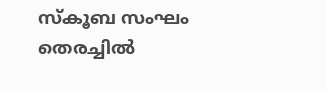സ്കൂബ സംഘം തെരച്ചിൽ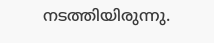നടത്തിയിരുന്നു.